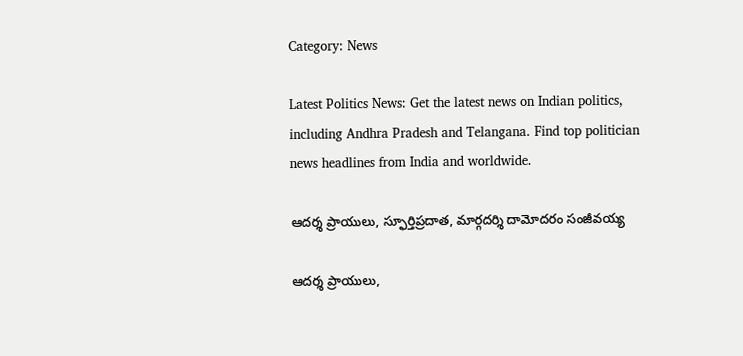Category: News

Latest Politics News: Get the latest news on Indian politics, including Andhra Pradesh and Telangana. Find top politician news headlines from India and worldwide.

ఆదర్శ ప్రాయులు, స్ఫూర్తిప్రదాత, మార్గదర్శి దామోదరం సంజీవయ్య

ఆదర్శ ప్రాయులు,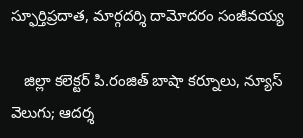స్ఫూర్తిప్రదాత, మార్గదర్శి దామోదరం సంజీవయ్య

   జిల్లా కలెక్టర్ పి.రంజిత్ బాషా కర్నూలు, న్యూస్ వెలుగు; ఆదర్శ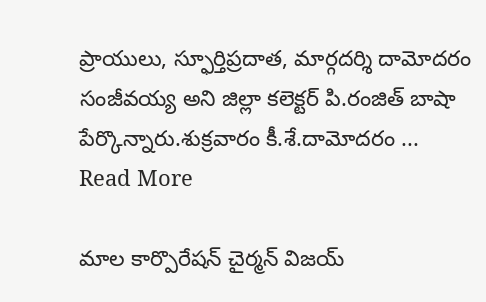ప్రాయులు, స్ఫూర్తిప్రదాత, మార్గదర్శి దామోదరం సంజీవయ్య అని జిల్లా కలెక్టర్ పి.రంజిత్ బాషా పేర్కొన్నారు.శుక్రవారం కీ.శే.దామోదరం ... Read More

మాల కార్పొరేషన్ చైర్మన్ విజయ్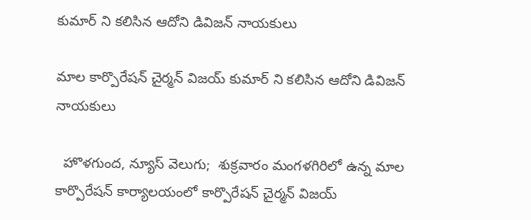కుమార్ ని కలిసిన ఆదోని డివిజన్ నాయకులు

మాల కార్పొరేషన్ చైర్మన్ విజయ్ కుమార్ ని కలిసిన ఆదోని డివిజన్ నాయకులు

  హొళగుంద, న్యూస్ వెలుగు;  శుక్రవారం మంగళగిరిలో ఉన్న మాల కార్పొరేషన్ కార్యాలయంలో కార్పొరేషన్ చైర్మన్ విజయ్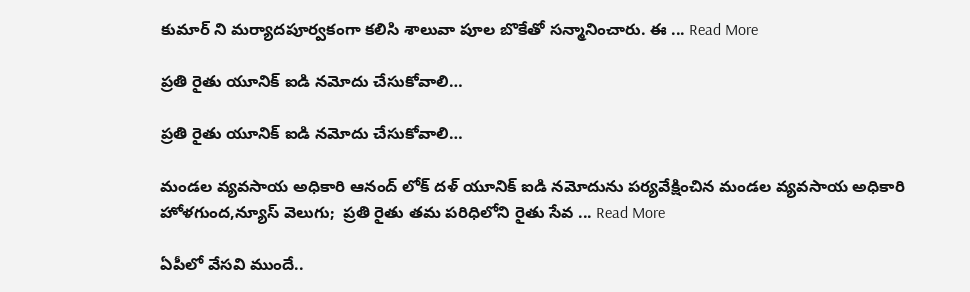కుమార్ ని మర్యాదపూర్వకంగా కలిసి శాలువా పూల బొకేతో సన్మానించారు. ఈ ... Read More

ప్రతి రైతు యూనిక్ ఐడి నమోదు చేసుకోవాలి…

ప్రతి రైతు యూనిక్ ఐడి నమోదు చేసుకోవాలి…

మండల వ్యవసాయ అధికారి ఆనంద్ లోక్ దళ్ యూనిక్ ఐడి నమోదును పర్యవేక్షించిన మండల వ్యవసాయ అధికారి హోళగుంద,న్యూస్ వెలుగు;  ప్రతి రైతు తమ పరిధిలోని రైతు సేవ ... Read More

ఏపీలో వేసవి ముందే..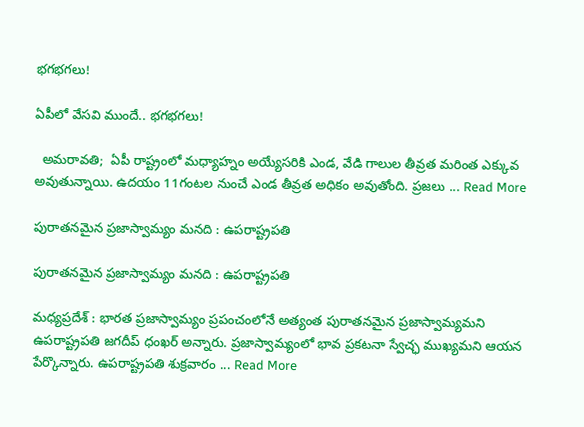భగభగలు!

ఏపీలో వేసవి ముందే.. భగభగలు!

  అమరావతి;  ఏపీ రాష్ట్రంలో మధ్యాహ్నం అయ్యేసరికి ఎండ, వేడి గాలుల తీవ్రత మరింత ఎక్కువ అవుతున్నాయి. ఉదయం 11గంటల నుంచే ఎండ తీవ్రత అధికం అవుతోంది. ప్రజలు ... Read More

పురాతనమైన ప్రజాస్వామ్యం మనది : ఉపరాష్ట్రపతి

పురాతనమైన ప్రజాస్వామ్యం మనది : ఉపరాష్ట్రపతి

మధ్యప్రదేశ్ : భారత ప్రజాస్వామ్యం ప్రపంచంలోనే అత్యంత పురాతనమైన ప్రజాస్వామ్యమని ఉపరాష్ట్రపతి జగదీప్ ధంఖర్ అన్నారు. ప్రజాస్వామ్యంలో భావ ప్రకటనా స్వేచ్ఛ ముఖ్యమని ఆయన పేర్కొన్నారు. ఉపరాష్ట్రపతి శుక్రవారం ... Read More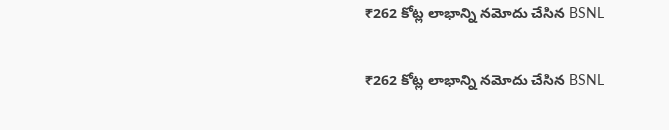₹262 కోట్ల లాభాన్ని నమోదు చేసిన BSNL

₹262 కోట్ల లాభాన్ని నమోదు చేసిన BSNL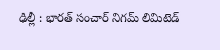ఢిల్లీ : భారత్ సంచార్ నిగమ్ లిమిటెడ్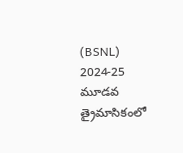(BSNL) 2024-25 మూడవ త్రైమాసికంలో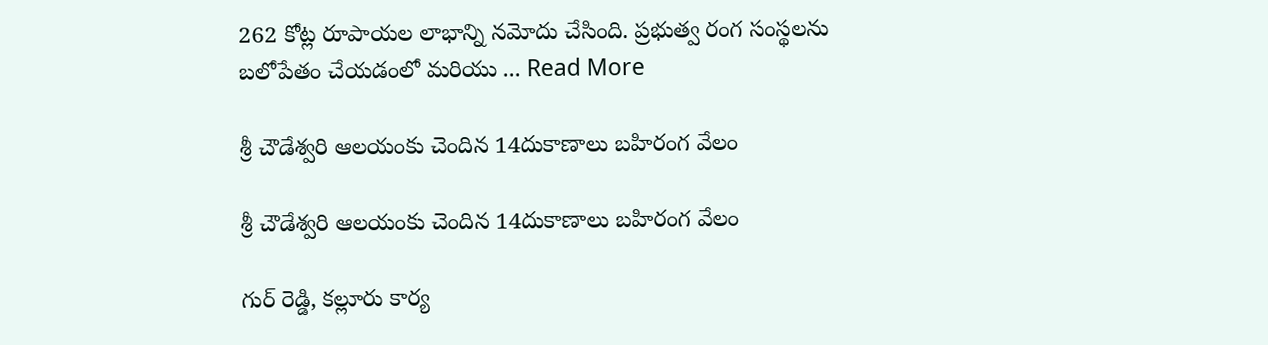262 కోట్ల రూపాయల లాభాన్ని నమోదు చేసింది. ప్రభుత్వ రంగ సంస్థలను బలోపేతం చేయడంలో మరియు ... Read More

శ్రీ చౌడేశ్వరి ఆలయంకు చెందిన 14దుకాణాలు బహిరంగ వేలం

శ్రీ చౌడేశ్వరి ఆలయంకు చెందిన 14దుకాణాలు బహిరంగ వేలం

గుర్ రెడ్డి, కల్లూరు కార్య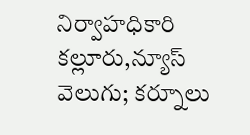నిర్వాహధికారి కల్లూరు,న్యూస్ వెలుగు; కర్నూలు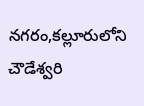నగరం,కల్లూరులోని చౌడేశ్వరి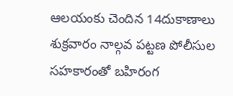ఆలయంకు చెందిన 14దుకాణాలు శుక్రవారం నాల్గవ పట్టణ పోలీసుల సహకారంతో బహిరంగ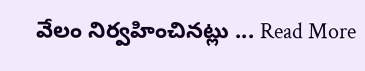వేలం నిర్వహించినట్లు ... Read More